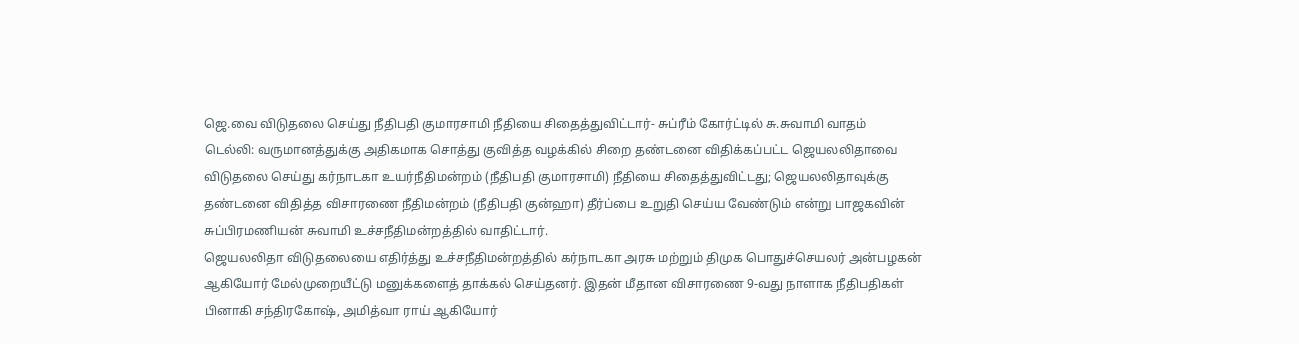ஜெ.வை விடுதலை செய்து நீதிபதி குமாரசாமி நீதியை சிதைத்துவிட்டார்- சுப்ரீம் கோர்ட்டில் சு.சுவாமி வாதம்
டெல்லி: வருமானத்துக்கு அதிகமாக சொத்து குவித்த வழக்கில் சிறை தண்டனை விதிக்கப்பட்ட ஜெயலலிதாவை விடுதலை செய்து கர்நாடகா உயர்நீதிமன்றம் (நீதிபதி குமாரசாமி) நீதியை சிதைத்துவிட்டது; ஜெயலலிதாவுக்கு தண்டனை விதித்த விசாரணை நீதிமன்றம் (நீதிபதி குன்ஹா) தீர்ப்பை உறுதி செய்ய வேண்டும் என்று பாஜகவின் சுப்பிரமணியன் சுவாமி உச்சநீதிமன்றத்தில் வாதிட்டார்.
ஜெயலலிதா விடுதலையை எதிர்த்து உச்சநீதிமன்றத்தில் கர்நாடகா அரசு மற்றும் திமுக பொதுச்செயலர் அன்பழகன் ஆகியோர் மேல்முறையீட்டு மனுக்களைத் தாக்கல் செய்தனர். இதன் மீதான விசாரணை 9-வது நாளாக நீதிபதிகள் பினாகி சந்திரகோஷ், அமித்வா ராய் ஆகியோர்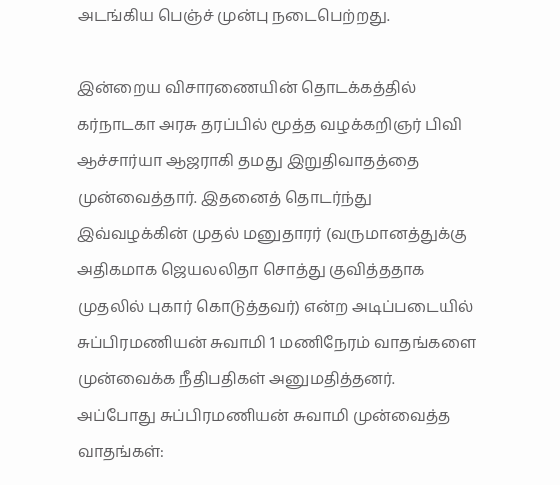அடங்கிய பெஞ்ச் முன்பு நடைபெற்றது.

இன்றைய விசாரணையின் தொடக்கத்தில் கர்நாடகா அரசு தரப்பில் மூத்த வழக்கறிஞர் பிவி ஆச்சார்யா ஆஜராகி தமது இறுதிவாதத்தை முன்வைத்தார். இதனைத் தொடர்ந்து இவ்வழக்கின் முதல் மனுதாரர் (வருமானத்துக்கு அதிகமாக ஜெயலலிதா சொத்து குவித்ததாக முதலில் புகார் கொடுத்தவர்) என்ற அடிப்படையில் சுப்பிரமணியன் சுவாமி 1 மணிநேரம் வாதங்களை முன்வைக்க நீதிபதிகள் அனுமதித்தனர்.
அப்போது சுப்பிரமணியன் சுவாமி முன்வைத்த வாதங்கள்: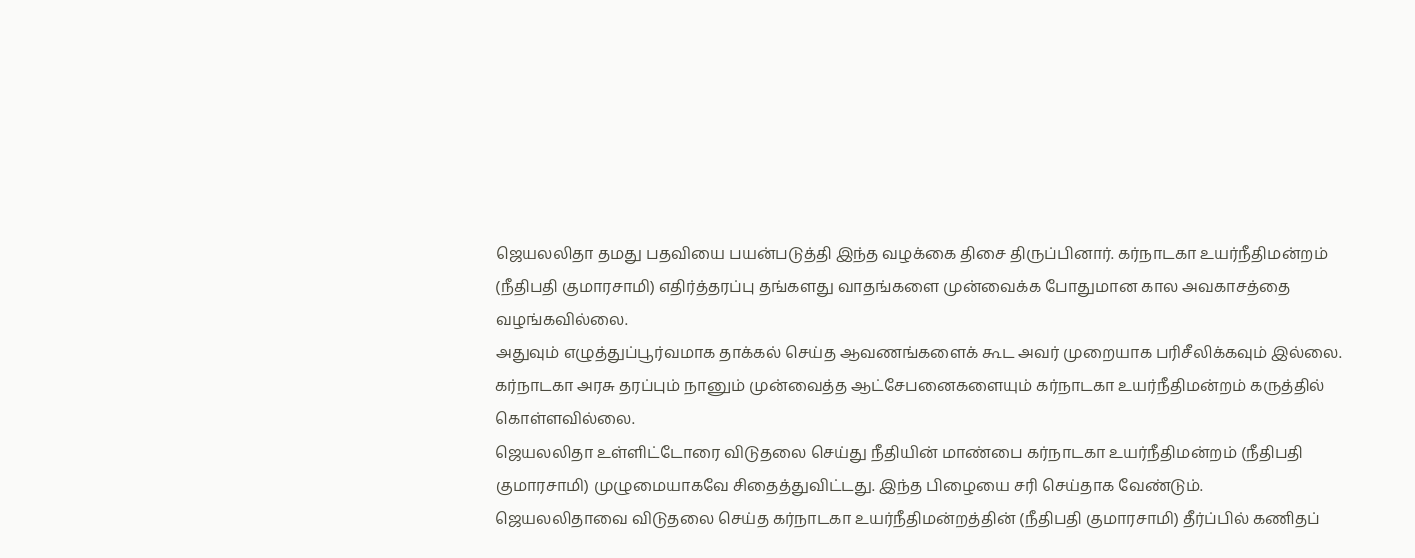ஜெயலலிதா தமது பதவியை பயன்படுத்தி இந்த வழக்கை திசை திருப்பினார். கர்நாடகா உயர்நீதிமன்றம் (நீதிபதி குமாரசாமி) எதிர்த்தரப்பு தங்களது வாதங்களை முன்வைக்க போதுமான கால அவகாசத்தை வழங்கவில்லை.
அதுவும் எழுத்துப்பூர்வமாக தாக்கல் செய்த ஆவணங்களைக் கூட அவர் முறையாக பரிசீலிக்கவும் இல்லை. கர்நாடகா அரசு தரப்பும் நானும் முன்வைத்த ஆட்சேபனைகளையும் கர்நாடகா உயர்நீதிமன்றம் கருத்தில் கொள்ளவில்லை.
ஜெயலலிதா உள்ளிட்டோரை விடுதலை செய்து நீதியின் மாண்பை கர்நாடகா உயர்நீதிமன்றம் (நீதிபதி குமாரசாமி) முழுமையாகவே சிதைத்துவிட்டது. இந்த பிழையை சரி செய்தாக வேண்டும்.
ஜெயலலிதாவை விடுதலை செய்த கர்நாடகா உயர்நீதிமன்றத்தின் (நீதிபதி குமாரசாமி) தீர்ப்பில் கணிதப்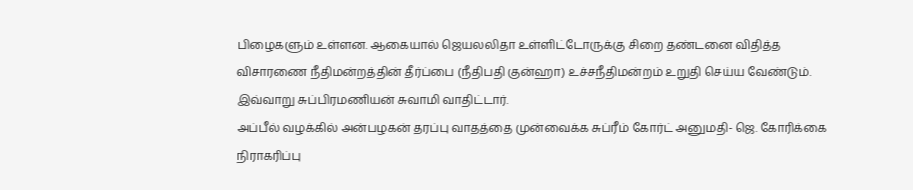பிழைகளும் உள்ளன. ஆகையால் ஜெயலலிதா உள்ளிட்டோருக்கு சிறை தண்டனை விதித்த விசாரணை நீதிமன்றத்தின் தீர்ப்பை (நீதிபதி குன்ஹா) உச்சநீதிமன்றம் உறுதி செய்ய வேண்டும்.
இவ்வாறு சுப்பிரமணியன் சுவாமி வாதிட்டார்.
அப்பீல் வழக்கில் அன்பழகன் தரப்பு வாதத்தை முன்வைக்க சுப்ரீம் கோர்ட் அனுமதி- ஜெ. கோரிக்கை நிராகரிப்பு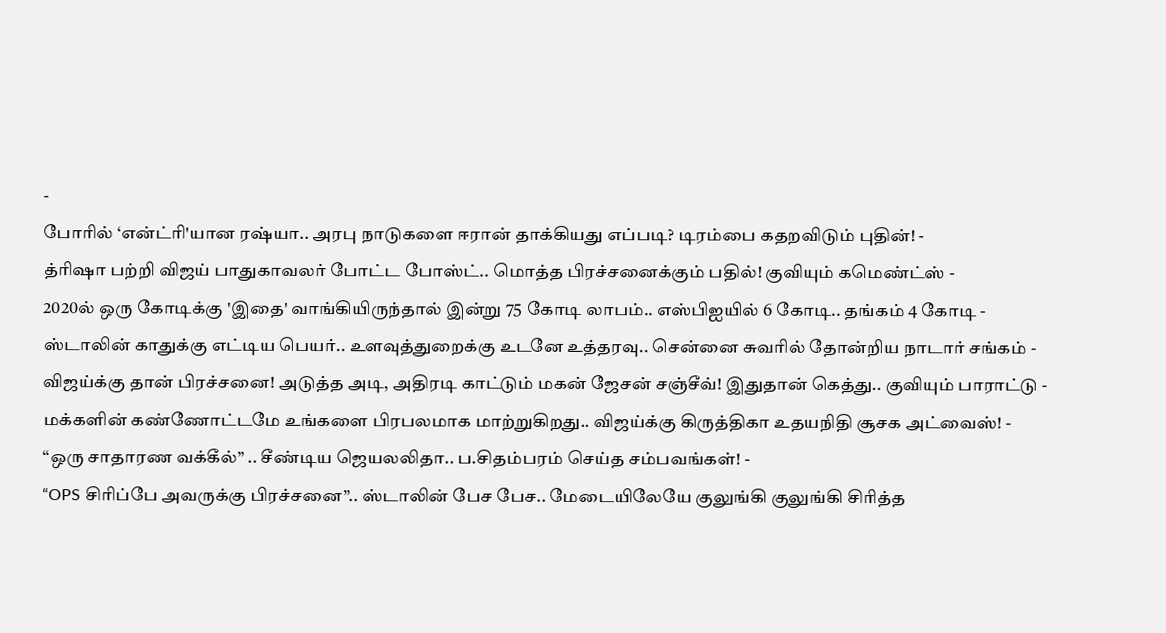-
போரில் ‘என்ட்ரி'யான ரஷ்யா.. அரபு நாடுகளை ஈரான் தாக்கியது எப்படி? டிரம்பை கதறவிடும் புதின்! -
த்ரிஷா பற்றி விஜய் பாதுகாவலர் போட்ட போஸ்ட்.. மொத்த பிரச்சனைக்கும் பதில்! குவியும் கமெண்ட்ஸ் -
2020ல் ஒரு கோடிக்கு 'இதை' வாங்கியிருந்தால் இன்று 75 கோடி லாபம்.. எஸ்பிஐயில் 6 கோடி.. தங்கம் 4 கோடி -
ஸ்டாலின் காதுக்கு எட்டிய பெயர்.. உளவுத்துறைக்கு உடனே உத்தரவு.. சென்னை சுவரில் தோன்றிய நாடார் சங்கம் -
விஜய்க்கு தான் பிரச்சனை! அடுத்த அடி, அதிரடி காட்டும் மகன் ஜேசன் சஞ்சீவ்! இதுதான் கெத்து.. குவியும் பாராட்டு -
மக்களின் கண்ணோட்டமே உங்களை பிரபலமாக மாற்றுகிறது.. விஜய்க்கு கிருத்திகா உதயநிதி சூசக அட்வைஸ்! -
“ஒரு சாதாரண வக்கீல்” .. சீண்டிய ஜெயலலிதா.. ப.சிதம்பரம் செய்த சம்பவங்கள்! -
“OPS சிரிப்பே அவருக்கு பிரச்சனை”.. ஸ்டாலின் பேச பேச.. மேடையிலேயே குலுங்கி குலுங்கி சிரித்த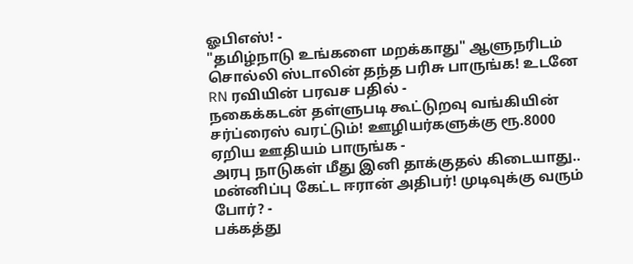ஓபிஎஸ்! -
"தமிழ்நாடு உங்களை மறக்காது" ஆளுநரிடம் சொல்லி ஸ்டாலின் தந்த பரிசு பாருங்க! உடனே RN ரவியின் பரவச பதில் -
நகைக்கடன் தள்ளுபடி கூட்டுறவு வங்கியின் சர்ப்ரைஸ் வரட்டும்! ஊழியர்களுக்கு ரூ.8000 ஏறிய ஊதியம் பாருங்க -
அரபு நாடுகள் மீது இனி தாக்குதல் கிடையாது.. மன்னிப்பு கேட்ட ஈரான் அதிபர்! முடிவுக்கு வரும் போர்? -
பக்கத்து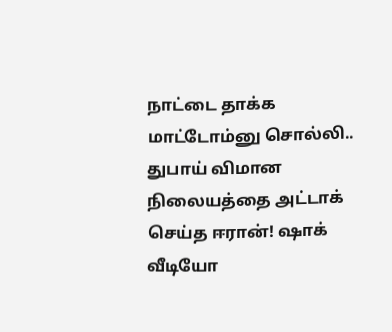நாட்டை தாக்க மாட்டோம்னு சொல்லி.. துபாய் விமான நிலையத்தை அட்டாக் செய்த ஈரான்! ஷாக் வீடியோ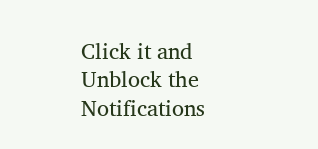Click it and Unblock the Notifications